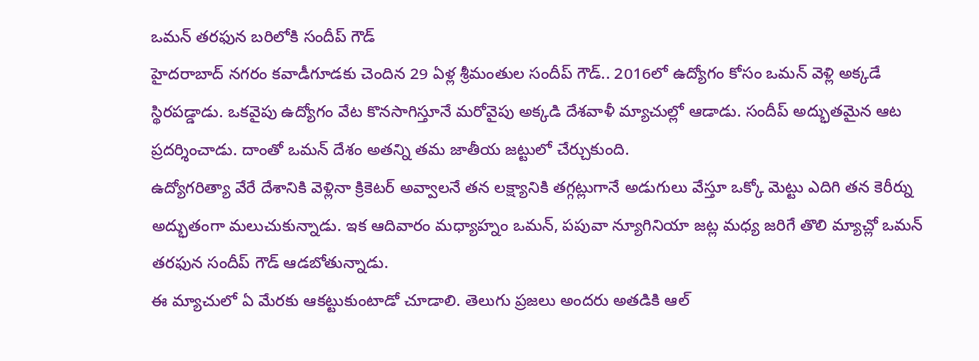ఒమన్ తరఫున బరిలోకి సందీప్ గౌడ్
హైదరాబాద్ నగరం కవాడీగూడకు చెందిన 29 ఏళ్ల శ్రీమంతుల సందీప్ గౌడ్.. 2016లో ఉద్యోగం కోసం ఒమన్ వెళ్లి అక్కడే స్థిరపడ్డాడు. ఒకవైపు ఉద్యోగం వేట కొనసాగిస్తూనే మరోవైపు అక్కడి దేశవాళీ మ్యాచుల్లో ఆడాడు. సందీప్ అద్భుతమైన ఆట ప్రదర్శించాడు. దాంతో ఒమన్ దేశం అతన్ని తమ జాతీయ జట్టులో చేర్చుకుంది.
ఉద్యోగరిత్యా వేరే దేశానికి వెళ్లినా క్రికెటర్ అవ్వాలనే తన లక్ష్యానికి తగ్గట్లుగానే అడుగులు వేస్తూ ఒక్కో మెట్టు ఎదిగి తన కెరీర్ను అద్భుతంగా మలుచుకున్నాడు. ఇక ఆదివారం మధ్యాహ్నం ఒమన్, పపువా న్యూగినియా జట్ల మధ్య జరిగే తొలి మ్యాచ్లో ఒమన్ తరఫున సందీప్ గౌడ్ ఆడబోతున్నాడు.
ఈ మ్యాచులో ఏ మేరకు ఆకట్టుకుంటాడో చూడాలి. తెలుగు ప్రజలు అందరు అతడికి ఆల్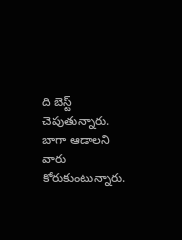ది బెస్ట్ చెపుతున్నారు. బాగా ఆడాలని వారు కోరుకుంటున్నారు.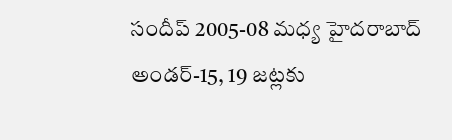సందీప్ 2005-08 మధ్య హైదరాబాద్ అండర్-15, 19 జట్లకు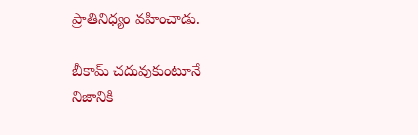ప్రాతినిధ్యం వహించాడు.

బీకామ్ చదువుకుంటూనే
నిజానికి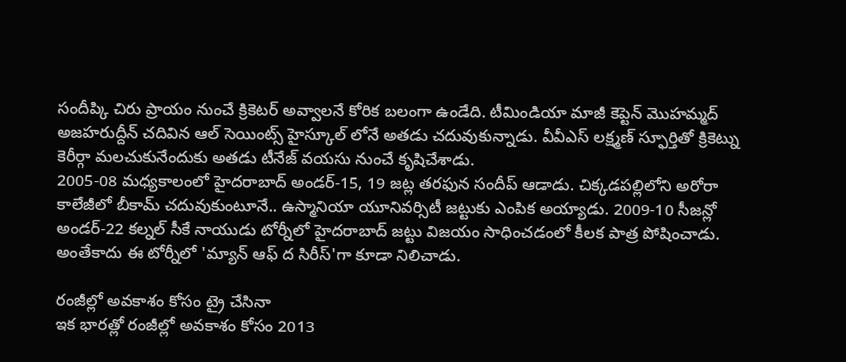సందీప్కి చిరు ప్రాయం నుంచే క్రికెటర్ అవ్వాలనే కోరిక బలంగా ఉండేది. టీమిండియా మాజీ కెప్టెన్ మొహమ్మద్ అజహరుద్దీన్ చదివిన ఆల్ సెయింట్స్ హైస్కూల్ లోనే అతడు చదువుకున్నాడు. వీవీఎస్ లక్ష్మణ్ స్ఫూర్తితో క్రికెట్ను కెరీర్గా మలచుకునేందుకు అతడు టీనేజ్ వయసు నుంచే కృషిచేశాడు.
2005-08 మధ్యకాలంలో హైదరాబాద్ అండర్-15, 19 జట్ల తరఫున సందీప్ ఆడాడు. చిక్కడపల్లిలోని అరోరా కాలేజీలో బీకామ్ చదువుకుంటూనే.. ఉస్మానియా యూనివర్సిటీ జట్టుకు ఎంపిక అయ్యాడు. 2009-10 సీజన్లో అండర్-22 కల్నల్ సీకే నాయుడు టోర్నీలో హైదరాబాద్ జట్టు విజయం సాధించడంలో కీలక పాత్ర పోషించాడు. అంతేకాదు ఈ టోర్నీలో 'మ్యాన్ ఆఫ్ ద సిరీస్'గా కూడా నిలిచాడు.

రంజీల్లో అవకాశం కోసం ట్రై చేసినా
ఇక భారత్లో రంజీల్లో అవకాశం కోసం 2013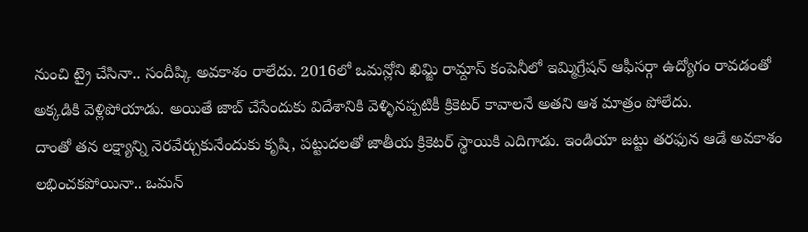నుంచి ట్రై చేసినా.. సందీప్కి అవకాశం రాలేదు. 2016లో ఒమన్లోని ఖిమ్జి రామ్దాస్ కంపెనీలో ఇమ్మిగ్రేషన్ ఆఫీసర్గా ఉద్యోగం రావడంతో అక్కడికి వెళ్లిపోయాడు. అయితే జాబ్ చేసేందుకు విదేశానికి వెళ్ళినప్పటికీ క్రికెటర్ కావాలనే అతని ఆశ మాత్రం పోలేదు.
దాంతో తన లక్ష్యాన్ని నెరవేర్చుకునేందుకు కృషి, పట్టుదలతో జాతీయ క్రికెటర్ స్థాయికి ఎదిగాడు. ఇండియా జట్టు తరఫున ఆడే అవకాశం లభించకపోయినా.. ఒమన్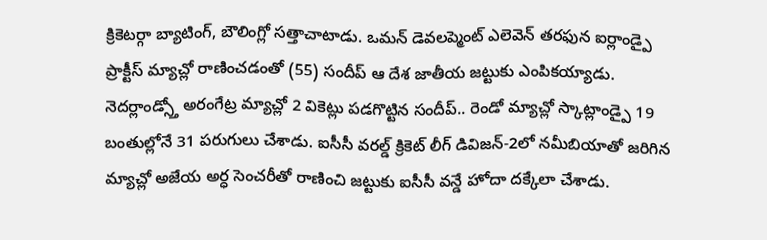క్రికెటర్గా బ్యాటింగ్, బౌలింగ్లో సత్తాచాటాడు. ఒమన్ డెవలప్మెంట్ ఎలెవెన్ తరఫున ఐర్లాండ్పై ప్రాక్టీస్ మ్యాచ్లో రాణించడంతో (55) సందీప్ ఆ దేశ జాతీయ జట్టుకు ఎంపికయ్యాడు.
నెదర్లాండ్స్తో అరంగేట్ర మ్యాచ్లో 2 వికెట్లు పడగొట్టిన సందీప్.. రెండో మ్యాచ్లో స్కాట్లాండ్పై 19 బంతుల్లోనే 31 పరుగులు చేశాడు. ఐసీసీ వరల్డ్ క్రికెట్ లీగ్ డివిజన్-2లో నమీబియాతో జరిగిన మ్యాచ్లో అజేయ అర్ధ సెంచరీతో రాణించి జట్టుకు ఐసీసీ వన్డే హోదా దక్కేలా చేశాడు.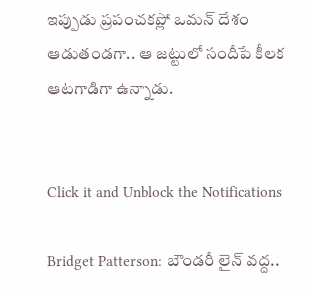ఇప్పుడు ప్రపంచకప్లో ఒమన్ దేశం ఆడుతండగా.. ఆ జట్టులో సందీపే కీలక ఆటగాడిగా ఉన్నాడు.


Click it and Unblock the Notifications

Bridget Patterson: బౌండరీ లైన్ వద్ద..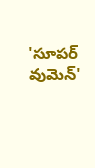'సూపర్ వుమెన్'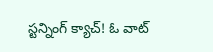స్టన్నింగ్ క్యాచ్! ఓ వాట్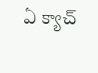ఏ క్యాచ్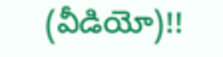(వీడియో)!!